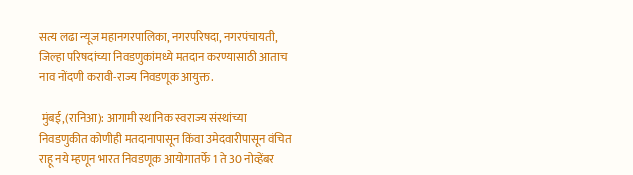सत्य लढा न्यूज महानगरपालिका, नगरपरिषदा, नगरपंचायती, जिल्हा परिषदांच्या निवडणुकांमध्ये मतदान करण्यासाठी आताच नाव नोंदणी करावी-राज्य निवडणूक आयुक्त.

 मुंबई,(रानिआ): आगामी स्थानिक स्वराज्य संस्थांच्या निवडणुकीत कोणीही मतदानापासून किंवा उमेदवारीपासून वंचित राहू नये म्हणून भारत निवडणूक आयोगातर्फे 1 ते 30 नोव्हेंबर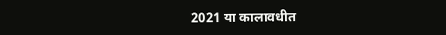2021 या कालावधीत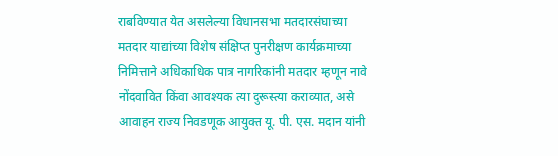राबविण्यात येत असलेल्या विधानसभा मतदारसंघाच्या मतदार याद्यांच्या विशेष संक्षिप्त पुनरीक्षण कार्यक्रमाच्या निमित्ताने अधिकाधिक पात्र नागरिकांनी मतदार म्हणून नावे नोंदवावित किंवा आवश्यक त्या दुरूस्त्या कराव्यात, असे आवाहन राज्य निवडणूक आयुक्त यू. पी. एस. मदान यांनी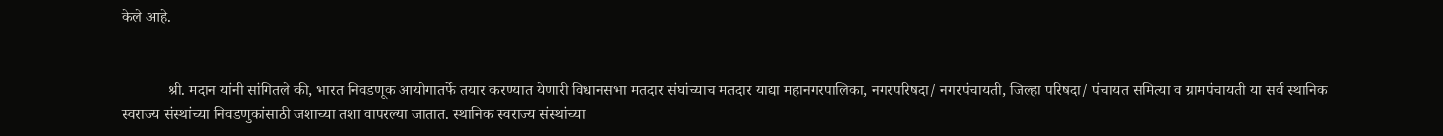केले आहे.


            श्री. मदान यांनी सांगितले की, भारत निवडणूक आयोगातर्फे तयार करण्यात येणारी विधानसभा मतदार संघांच्याच मतदार याद्या महानगरपालिका, नगरपरिषदा/ नगरपंचायती, जिल्हा परिषदा/ पंचायत समित्या व ग्रामपंचायती या सर्व स्थानिक स्वराज्य संस्थांच्या निवडणुकांसाठी जशाच्या तशा वापरल्या जातात. स्थानिक स्वराज्य संस्थांच्या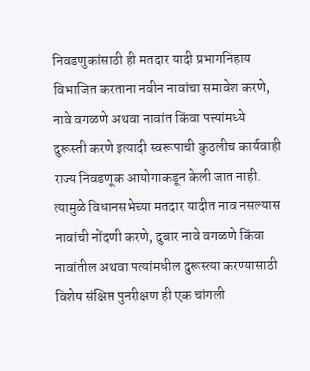निवडणुकांसाठी ही मतदार यादी प्रभागनिहाय विभाजित करताना नवीन नावांचा समावेश करणे, नावे वगळणे अथवा नावांत किंवा पत्त्यांमध्ये दुरूस्ती करणे इत्यादी स्वरूपाची कुठलीच कार्यवाही राज्य निवडणूक आयोगाकडून केली जात नाही. त्यामुळे विधानसभेच्या मतदार यादीत नाव नसल्यास नावांची नोंदणी करणे, दुबार नावे वगळणे किंवा नावांतील अथवा पत्यांमधील दुरूस्त्या करण्यासाठी विशेष संक्षिप्त पुनरीक्षण ही एक चांगली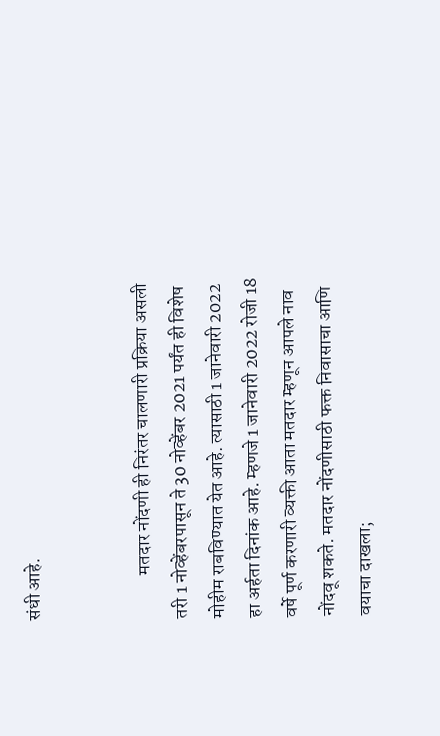संधी आहे.


            मतदार नोंदणी ही निरंतर चालणारी प्रक्रिया असली तरी 1 नोव्हेंबरपासून ते 30 नोव्हेंबर 2021 पर्यंत ही विशेष मोहीम राबविण्यात येत आहे. त्यासाठी 1 जानेवारी 2022 हा अर्हता दिनांक आहे. म्हणजे 1 जानेवारी 2022 रोजी 18 वर्षे पूर्ण करणारी व्यक्ती आता मतदार म्हणून आपले नाव नोंदवू शकते. मतदार नोंदणीसाठी फक्त निवासाचा आणि वयाचा दाखला;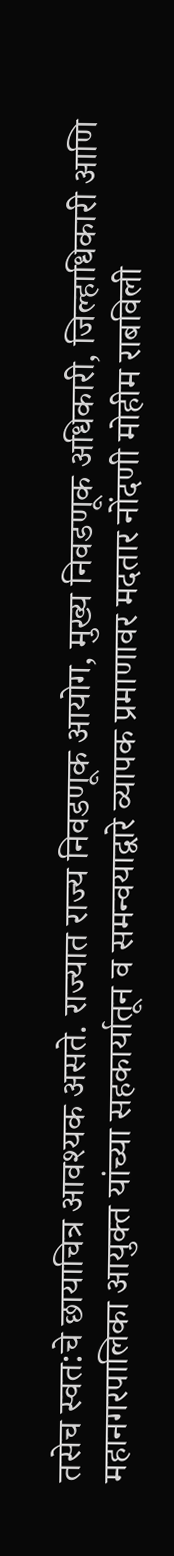तसेच स्वत:चे छायाचित्र आवश्यक असते. राज्यात राज्य निवडणूक आयोग, मुख्य निवडणूक अधिकारी, जिल्हाधिकारी आणि महानगरपालिका आयुक्त यांच्या सहकार्यातून व समन्वयाद्वारे व्यापक प्रमाणावर मदतार नोंदणी मोहीम राबविली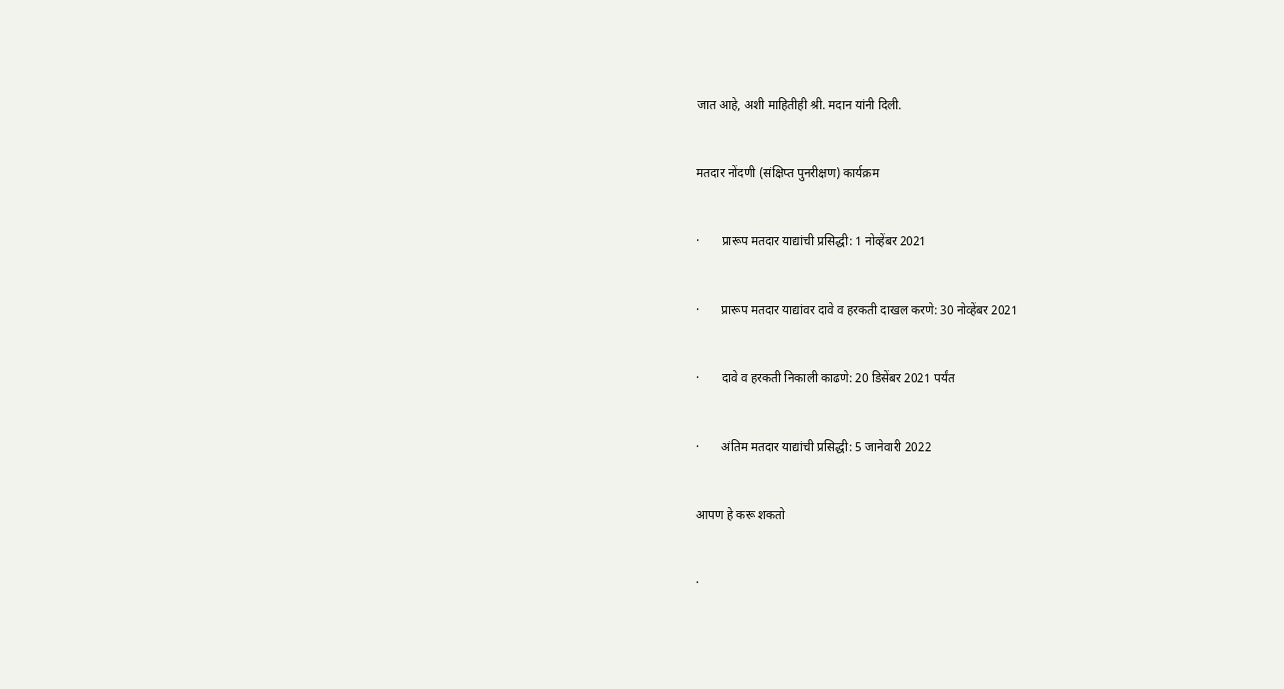जात आहे, अशी माहितीही श्री. मदान यांनी दिली.


मतदार नोंदणी (संक्षिप्त पुनरीक्षण) कार्यक्रम


·       प्रारूप मतदार याद्यांची प्रसिद्धी: 1 नोव्हेंबर 2021


·       प्रारूप मतदार याद्यांवर दावे व हरकती दाखल करणे: 30 नोव्हेंबर 2021


·       दावे व हरकती निकाली काढणे: 20 डिसेंबर 2021 पर्यंत


·       अंतिम मतदार याद्यांची प्रसिद्धी: 5 जानेवारी 2022


आपण हे करू शकतो


·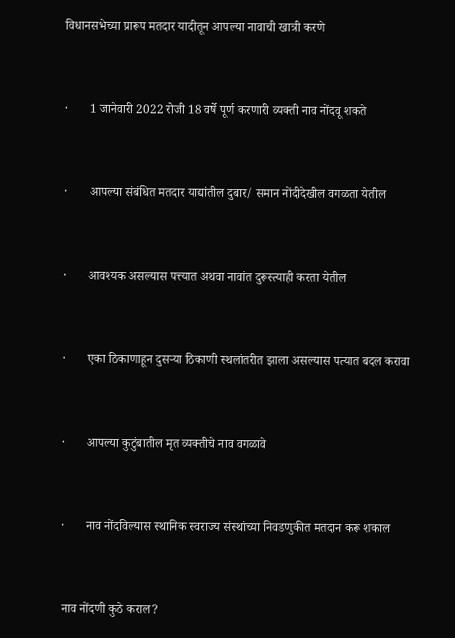विधानसभेच्या प्रारूप मतदार यादीतून आपल्या नावाची खात्री करणे


·       1 जानेवारी 2022 रोजी 18 वर्षे पूर्ण करणारी व्यक्ती नाव नोंदवू शकते


·       आपल्या संबंधित मतदार याद्यांतील दुबार/ समान नोंदीदेखील वगळता येतील


·       आवश्यक असल्यास पत्त्यात अथवा नावांत दुरूस्त्याही करता येतील


·       एका ठिकाणाहून दुसऱ्या ठिकाणी स्थलांतरीत झाला असल्यास पत्यात बदल करावा


·       आपल्या कुटुंबातील मृत व्यक्तीचे नाव वगळावे


·       नाव नोंदविल्यास स्थानिक स्वराज्य संस्थांच्या निवडणुकीत मतदान करू शकाल


नाव नोंदणी कुठे कराल?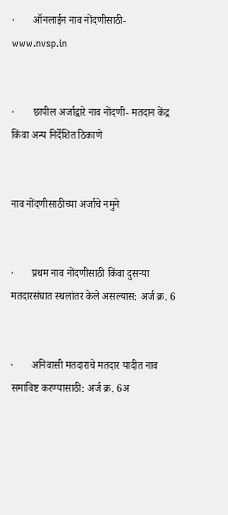·       ऑनलाईन नाव नोंदणीसाठी- www.nvsp.in


·       छापील अर्जाद्वारे नाव नोंदणी- मतदान केंद्र किंवा अन्य निर्देशित ठिकाणे


नाव नोंदणीसाठीच्या अर्जाचे नमुने


·       प्रथम नाव नोंदणीसाठी किंवा दुसऱ्या मतदारसंघात स्थलांतर केले असल्यास: अर्ज क्र. 6


·       अनिवासी मतदाराचे मतदार यादीत नाव समाविष्ट करण्यासाठी: अर्ज क्र. 6अ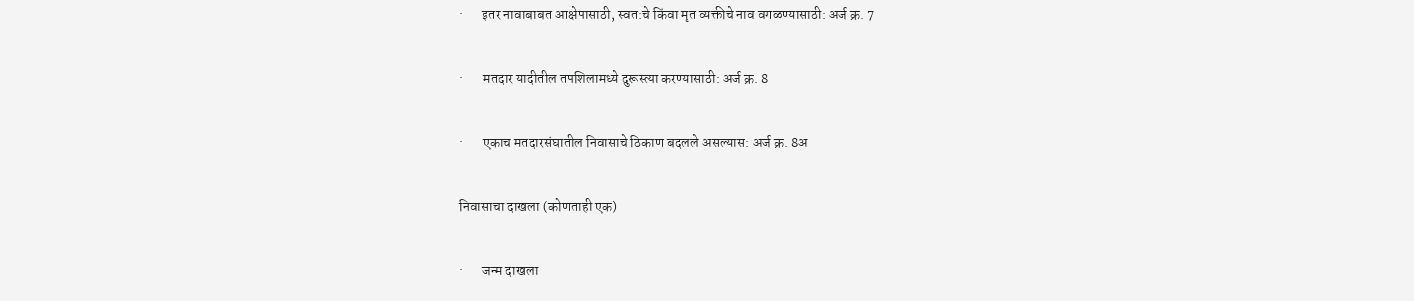·       इतर नावाबाबत आक्षेपासाठी, स्वत:चे किंवा मृत व्यक्तीचे नाव वगळण्यासाठी: अर्ज क्र. 7


·       मतदार यादीतील तपशिलामध्ये दुरूस्त्या करण्यासाठी: अर्ज क्र. 8


·       एकाच मतदारसंघातील निवासाचे ठिकाण बदलले असल्यास: अर्ज क्र. 8अ


निवासाचा दाखला (कोणताही एक)


·       जन्म दाखला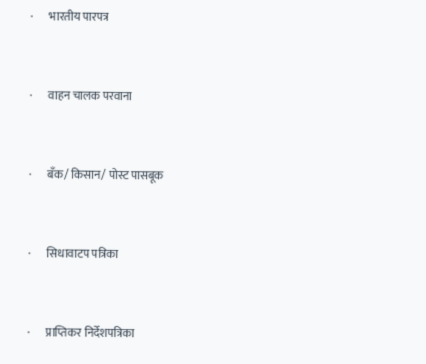·       भारतीय पारपत्र


·       वाहन चालक परवाना


·       बँक/ किसान/ पोस्ट पासबूक


·       सिधावाटप पत्रिका


·       प्राप्तिकर निर्देशपत्रिका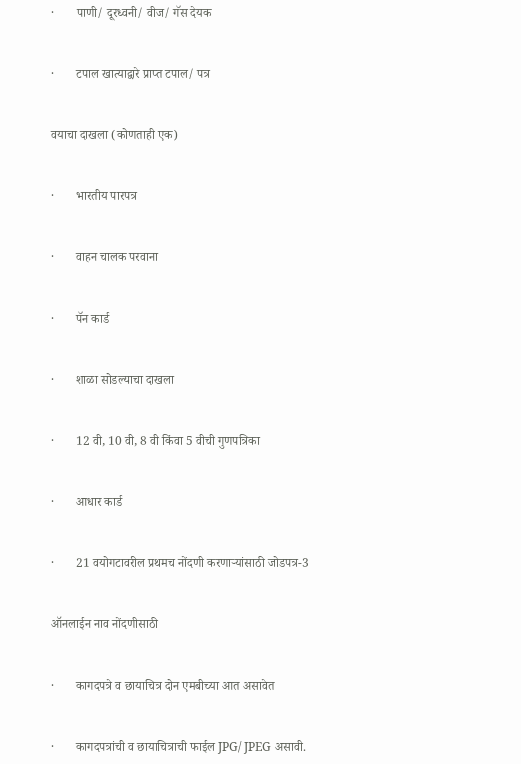·       पाणी/ दूरध्वनी/ वीज/ गॅस देयक


·       टपाल खात्याद्वारे प्राप्त टपाल/ पत्र


वयाचा दाखला (कोणताही एक)


·       भारतीय पारपत्र


·       वाहन चालक परवाना


·       पॅन कार्ड


·       शाळा सोडल्याचा दाखला


·       12 वी, 10 वी, 8 वी किंवा 5 वीची गुणपत्रिका


·       आधार कार्ड


·       21 वयोगटावरील प्रथमच नोंदणी करणाऱ्यांसाठी जोडपत्र-3


ऑनलाईन नाव नोंदणीसाठी


·       कागदपत्रे व छायाचित्र दोन एमबीच्या आत असावेत


·       कागदपत्रांची व छायाचित्राची फाईल JPG/ JPEG असावी.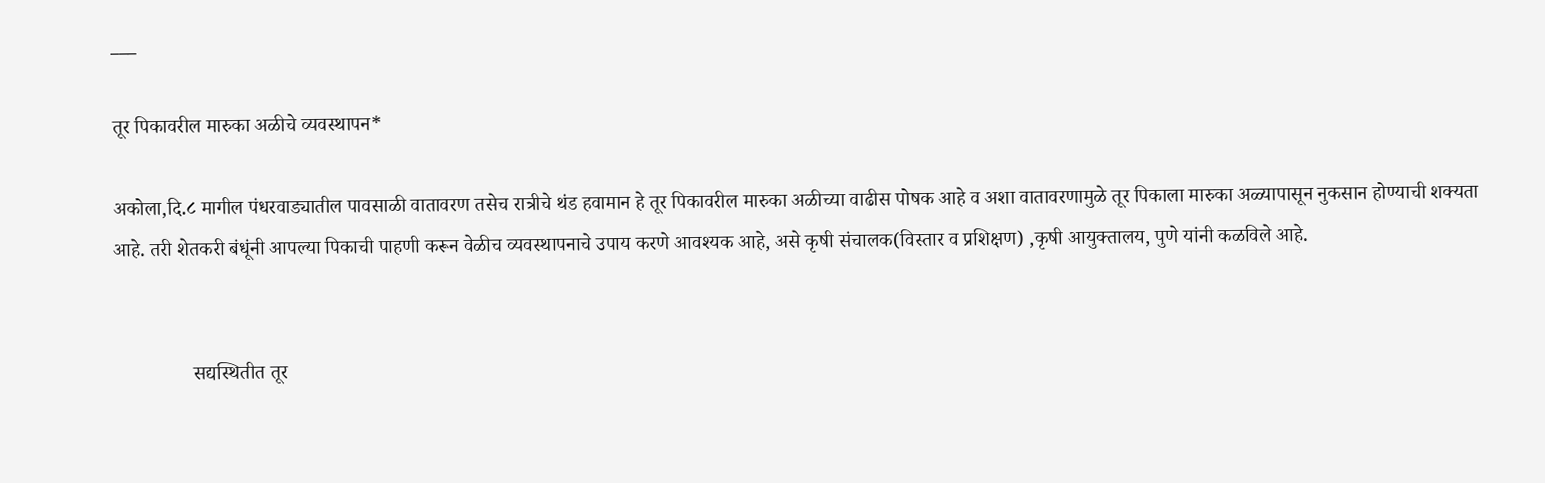___

तूर पिकावरील मारुका अळीचे व्यवस्थापन*

अकोला,दि.८ मागील पंधरवाड्यातील पावसाळी वातावरण तसेच रात्रीचे थंड हवामान हे तूर पिकावरील मारुका अळीच्या वाढीस पोषक आहे व अशा वातावरणामुळे तूर पिकाला मारुका अळ्यापासून नुकसान होण्याची शक्यता आहे. तरी शेतकरी बंधूंनी आपल्या पिकाची पाहणी करून वेळीच व्यवस्थापनाचे उपाय करणे आवश्यक आहे, असे कृषी संचालक(विस्तार व प्रशिक्षण) ,कृषी आयुक्तालय, पुणे यांनी कळविले आहे.


                सद्यस्थितीत तूर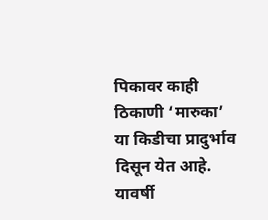पिकावर काही ठिकाणी ‘मारुका’ या किडीचा प्रादुर्भाव दिसून येत आहे. यावर्षी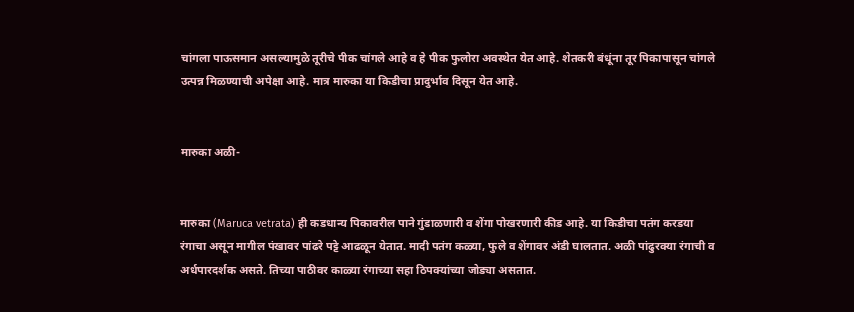चांगला पाऊसमान असल्यामुळे तूरीचे पीक चांगले आहे व हे पीक फुलोरा अवस्थेत येत आहे. शेतकरी बंधूंना तूर पिकापासून चांगले उत्पन्न मिळण्याची अपेक्षा आहे. मात्र मारुका या किडीचा प्रादुर्भाव दिसून येत आहे.


मारुका अळी-


मारुका (Maruca vetrata) ही कडधान्य पिकावरील पाने गुंडाळणारी व शेंगा पोखरणारी कीड आहे. या किडीचा पतंग करडया रंगाचा असून मागील पंखावर पांढरे पट्टे आढळून येतात. मादी पतंग कळ्या, फुले व शेंगावर अंडी घालतात. अळी पांढुरक्या रंगाची व अर्धपारदर्शक असते. तिच्या पाठीवर काळ्या रंगाच्या सहा ठिपक्यांच्या जोड्या असतात.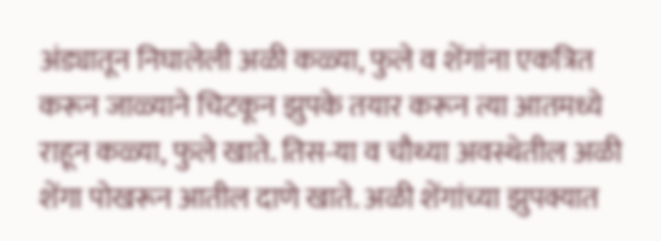अंड्यातून निघालेली अळी कळ्या, फुले व शेंगांना एकत्रित करून जाळ्याने चिटकून झुपके तयार करून त्या आतमध्ये राहून कळ्या, फुले खाते. तिस-या व चौथ्या अवस्थेतील अळी शेंगा पोखरून आतील दाणे खाते. अळी शेंगांच्या झुपक्यात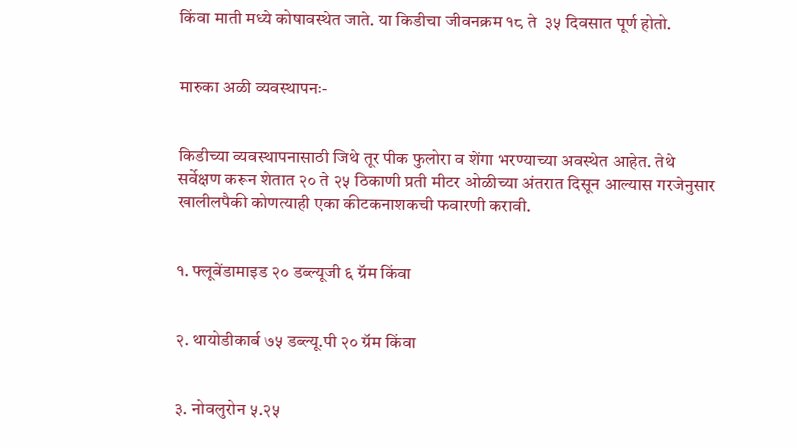किंवा माती मध्ये कोषावस्थेत जाते. या किडीचा जीवनक्रम १८ ते  ३५ दिवसात पूर्ण होतो.


मारुका अळी व्यवस्थापनः-


किडीच्या व्यवस्थापनासाठी जिथे तूर पीक फुलोरा व शेंगा भरण्याच्या अवस्थेत आहेत. तेथे सर्वेक्षण करून शेतात २० ते २५ ठिकाणी प्रती मीटर ओळीच्या अंतरात दिसून आल्यास गरजेनुसार खालीलपैकी कोणत्याही एका कीटकनाशकची फवारणी करावी.


१. फ्लूबेंडामाइड २० डब्ल्यूजी ६ ग्रॅम किंवा


२. थायोडीकार्ब ७५ डब्ल्यू.पी २० ग्रॅम किंवा


३. नोवलुरोन ५.२५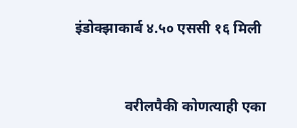इंडोक्झाकार्ब ४.५० एससी १६ मिली


              वरीलपैकी कोणत्याही एका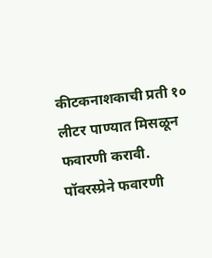कीटकनाशकाची प्रती १० लीटर पाण्यात मिसळून फवारणी करावी. पॉवरस्प्रेने फवारणी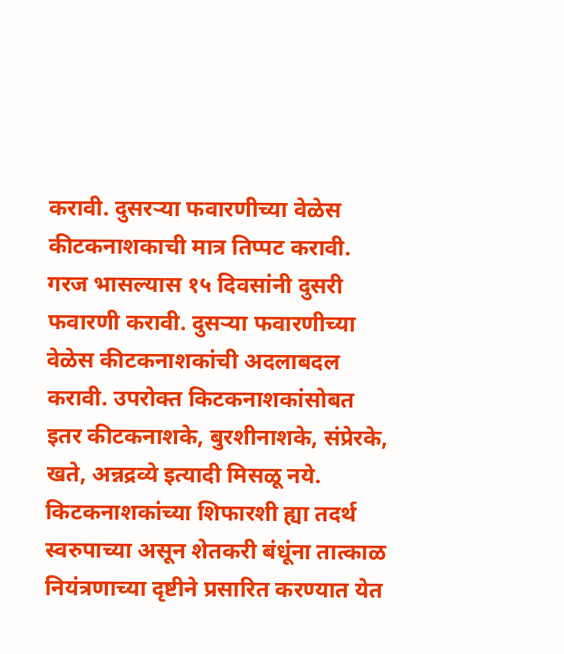करावी. दुसरऱ्या फवारणीच्या वेळेस कीटकनाशकाची मात्र तिप्पट करावी. गरज भासल्यास १५ दिवसांनी दुसरी फवारणी करावी. दुसऱ्या फवारणीच्या वेळेस कीटकनाशकांची अदलाबदल करावी. उपरोक्त किटकनाशकांसोबत इतर कीटकनाशके, बुरशीनाशके, संप्रेरके, खते, अन्नद्रव्ये इत्यादी मिसळू नये. किटकनाशकांच्या शिफारशी ह्या तदर्थ स्वरुपाच्या असून शेतकरी बंधूंना तात्काळ नियंत्रणाच्या दृष्टीने प्रसारित करण्यात येत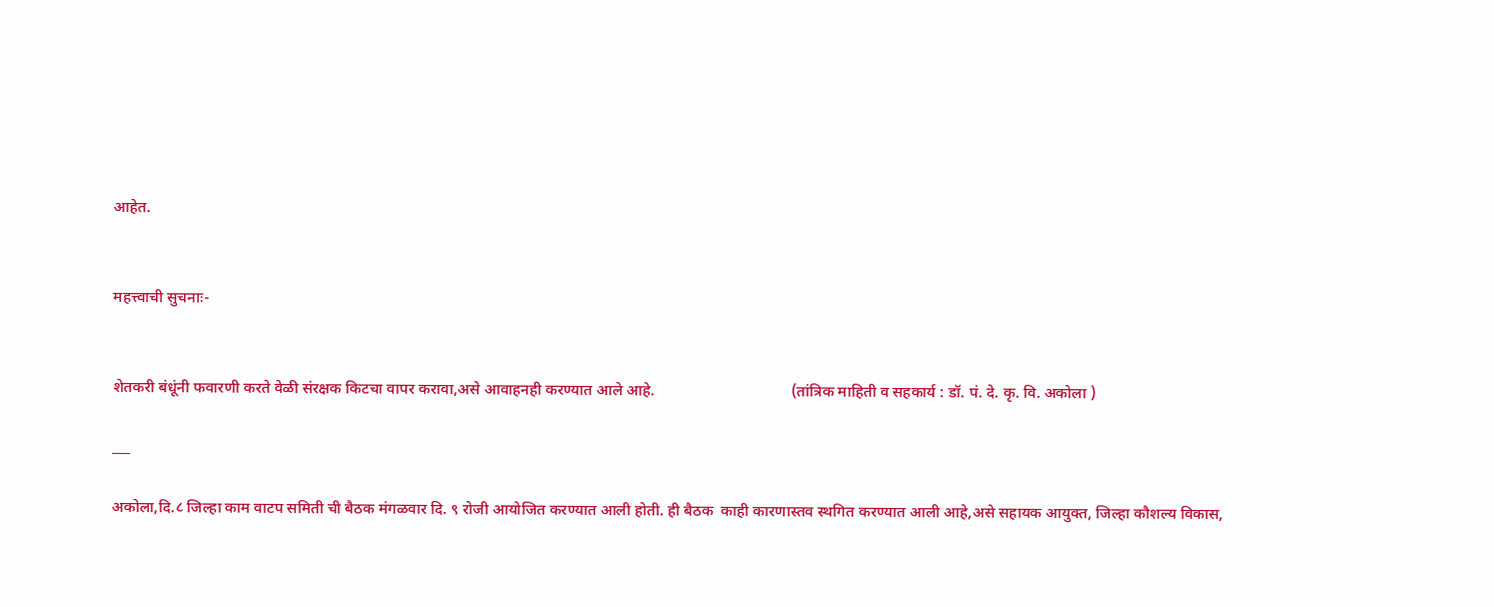आहेत.


महत्त्वाची सुचनाः-


शेतकरी बंधूंनी फवारणी करते वेळी संरक्षक किटचा वापर करावा,असे आवाहनही करण्यात आले आहे.                                   (तांत्रिक माहिती व सहकार्य : डॉ. पं. दे. कृ. वि. अकोला )

___

अकोला,दि.८ जिल्‍हा काम वाटप समिती ची बैठक मंगळवार दि. ९ रोजी आयोजित करण्यात आली होती. ही बैठक  काही कारणास्तव स्थगित करण्यात आली आहे,असे सहायक आयुक्‍त, जिल्‍हा कौशल्‍य विकास,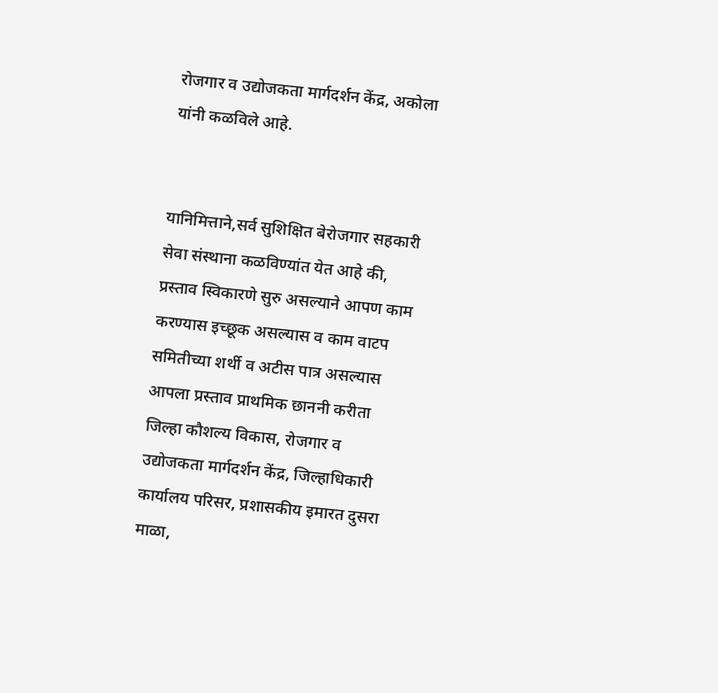रोजगार व उद्योजकता मार्गदर्शन केंद्र, अकोला यांनी कळविले आहे.


यानिमित्ताने,सर्व सुशिक्षित बेरोजगार सहकारी सेवा संस्‍थाना कळविण्‍यांत येत आहे की, प्रस्‍ताव स्विकारणे सुरु असल्‍याने आपण काम करण्‍यास इच्‍छूक असल्‍यास व काम वाटप समितीच्‍या शर्थी व अटीस पात्र असल्‍यास आपला प्रस्‍ताव प्राथमिक छाननी करीता जिल्‍हा कौशल्‍य विकास, रोजगार व उद्योजकता मार्गदर्शन केंद्र, जिल्‍हाधिकारी कार्यालय परिसर, प्रशासकीय इमारत दुसरा माळा,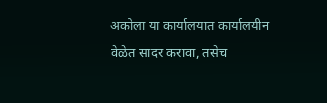अकोला या कार्यालयात कार्यालयीन वेळेत सादर करावा, तसेच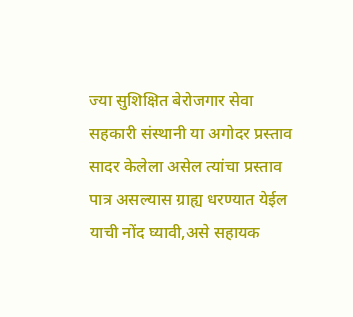ज्‍या सुशिक्षित बेरोजगार सेवा सहकारी संस्‍थानी या अगोदर प्रस्‍ताव सादर केलेला असेल त्‍यांचा प्रस्‍ताव पात्र असल्‍यास ग्राह्य धरण्‍यात येईल याची नोंद घ्‍यावी,असे सहायक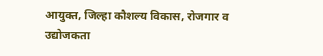आयुक्‍त, जिल्‍हा कौशल्‍य विकास, रोजगार व उद्योजकता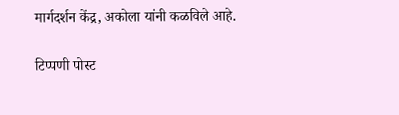मार्गदर्शन केंद्र, अकोला यांनी कळविले आहे.

टिप्पणी पोस्ट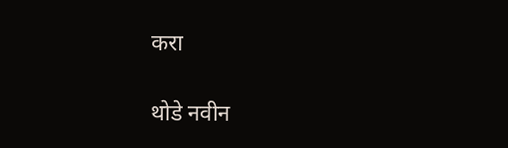करा

थोडे नवीन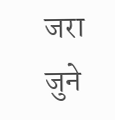जरा जुने